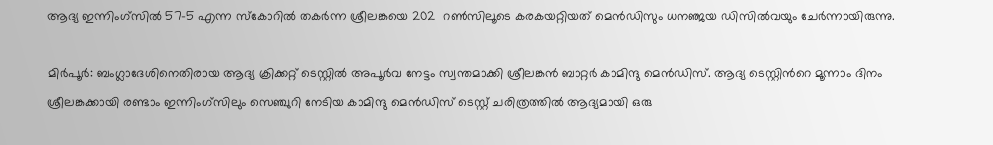ആദ്യ ഇന്നിംഗ്സില്‍ 57-5 എന്ന സ്കോറില്‍ തകര്‍ന്ന ശ്രീലങ്കയെ 202  റണ്‍സിലൂടെ കരകയറ്റിയത് മെന്‍ഡിസും ധനഞ്ജയ ഡിസില്‍വയും ചേര്‍ന്നായിരുന്നു.

മിര്‍പൂര്‍: ബംഗ്ലാദേശിനെതിരായ ആദ്യ ക്രിക്കറ്റ് ടെസ്റ്റില്‍ അപൂര്‍വ നേട്ടം സ്വന്തമാക്കി ശ്രീലങ്കന്‍ ബാറ്റര്‍ കാമിന്ദു മെന്‍ഡിസ്. ആദ്യ ടെസ്റ്റിന്‍റെ മൂന്നാം ദിനം ശ്രീലങ്കക്കായി രണ്ടാം ഇന്നിംഗ്സിലും സെഞ്ചുറി നേടിയ കാമിന്ദു മെന്‍ഡിസ് ടെസ്റ്റ് ചരിത്രത്തില്‍ ആദ്യമായി ഒരു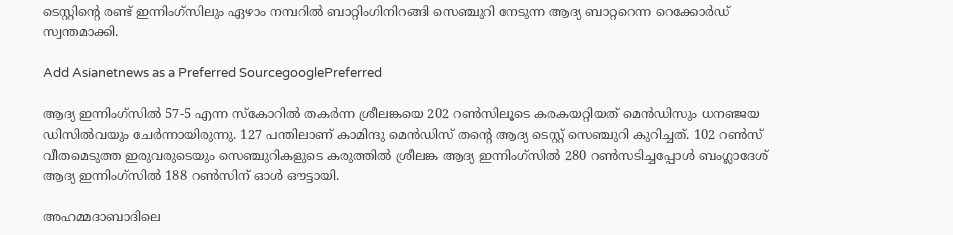ടെസ്റ്റിന്‍റെ രണ്ട് ഇന്നിംഗ്സിലും ഏഴാം നമ്പറില്‍ ബാറ്റിംഗിനിറങ്ങി സെഞ്ചുറി നേടുന്ന ആദ്യ ബാറ്ററെന്ന റെക്കോര്‍ഡ് സ്വന്തമാക്കി.

Add Asianetnews as a Preferred SourcegooglePreferred

ആദ്യ ഇന്നിംഗ്സില്‍ 57-5 എന്ന സ്കോറില്‍ തകര്‍ന്ന ശ്രീലങ്കയെ 202 റണ്‍സിലൂടെ കരകയറ്റിയത് മെന്‍ഡിസും ധനഞ്ജയ ഡിസില്‍വയും ചേര്‍ന്നായിരുന്നു. 127 പന്തിലാണ് കാമിന്ദു മെന്‍ഡിസ് തന്‍റെ ആദ്യ ടെസ്റ്റ് സെഞ്ചുറി കുറിച്ചത്. 102 റണ്‍സ് വീതമെടുത്ത ഇരുവരുടെയും സെഞ്ചുറികളുടെ കരുത്തില്‍ ശ്രീലങ്ക ആദ്യ ഇന്നിംഗ്സില്‍ 280 റണ്‍സടിച്ചപ്പോള്‍ ബംഗ്ലാദേശ് ആദ്യ ഇന്നിംഗ്സില്‍ 188 റണ്‍സിന് ഓള്‍ ഔട്ടായി.

അഹമ്മദാബാദിലെ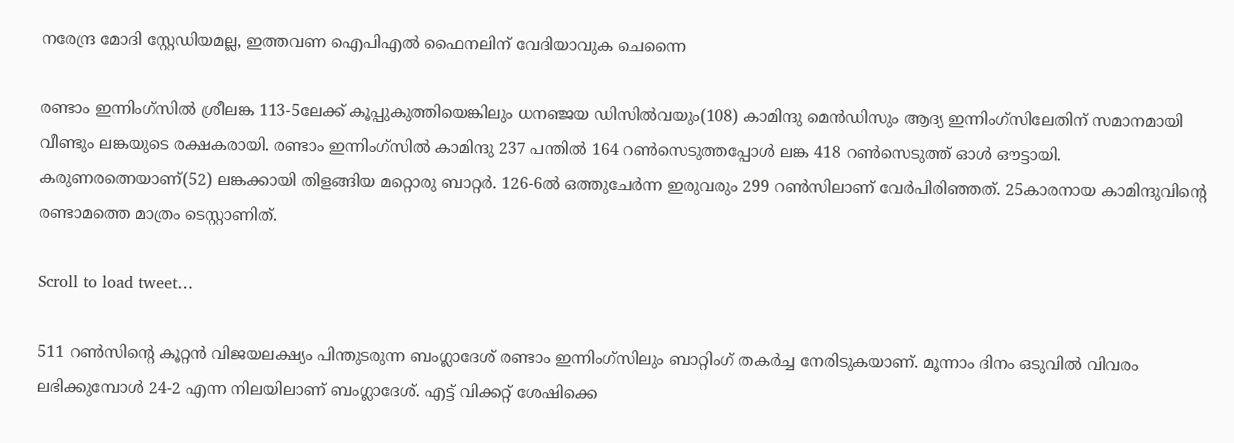നരേന്ദ്ര മോദി സ്റ്റേഡിയമല്ല, ഇത്തവണ ഐപിഎല്‍ ഫൈനലിന് വേദിയാവുക ചെന്നൈ

രണ്ടാം ഇന്നിംഗ്സില്‍ ശ്രീലങ്ക 113-5ലേക്ക് കൂപ്പുകുത്തിയെങ്കിലും ധനഞ്ജയ ഡിസില്‍വയും(108) കാമിന്ദു മെന്‍ഡിസും ആദ്യ ഇന്നിംഗ്സിലേതിന് സമാനമായി വീണ്ടും ലങ്കയുടെ രക്ഷകരായി. രണ്ടാം ഇന്നിംഗ്സില്‍ കാമിന്ദു 237 പന്തില്‍ 164 റണ്‍സെടുത്തപ്പോള്‍ ലങ്ക 418 റണ്‍സെടുത്ത് ഓള്‍ ഔട്ടായി. കരുണരത്നെയാണ്(52) ലങ്കക്കായി തിളങ്ങിയ മറ്റൊരു ബാറ്റര്‍. 126-6ല്‍ ഒത്തുചേര്‍ന്ന ഇരുവരും 299 റണ്‍സിലാണ് വേര്‍പിരിഞ്ഞത്. 25കാരനായ കാമിന്ദുവിന്‍റെ രണ്ടാമത്തെ മാത്രം ടെസ്റ്റാണിത്.

Scroll to load tweet…

511 റണ്‍സിന്‍റെ കൂറ്റന്‍ വിജയലക്ഷ്യം പിന്തുടരുന്ന ബംഗ്ലാദേശ് രണ്ടാം ഇന്നിംഗ്സിലും ബാറ്റിംഗ് തകര്‍ച്ച നേരിടുകയാണ്. മൂന്നാം ദിനം ഒടുവില്‍ വിവരം ലഭിക്കുമ്പോള്‍ 24-2 എന്ന നിലയിലാണ് ബംഗ്ലാദേശ്. എട്ട് വിക്കറ്റ് ശേഷിക്കെ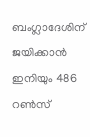ബംഗ്ലാദേശിന് ജയിക്കാന്‍ ഇനിയും 486 റണ്‍സ്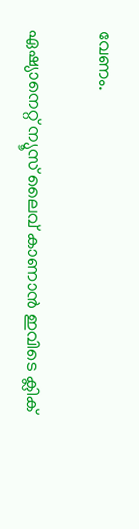വേണം.

ഏഷ്യാനെറ്റ് ന്യൂസ് ലൈവ് കാണാന്‍ ഇവിടെ ക്ലിക്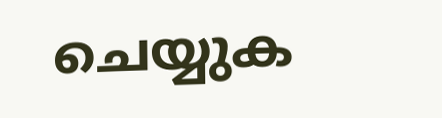ചെയ്യുക